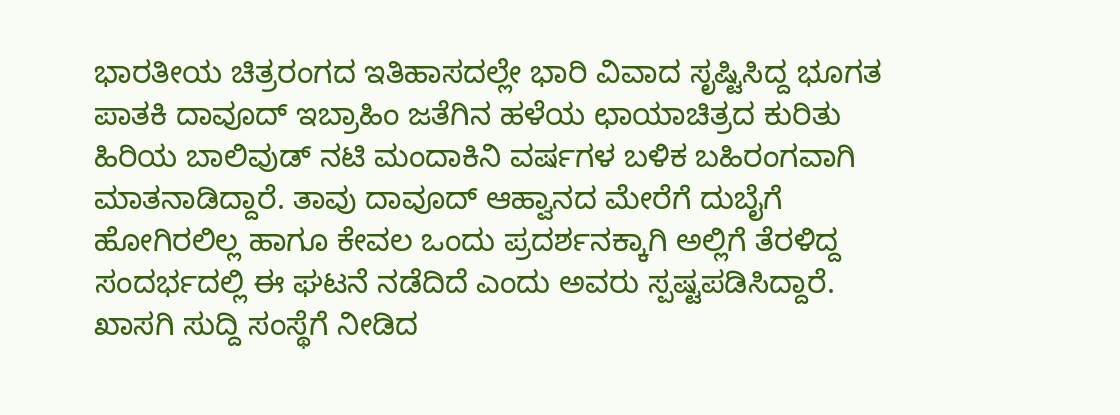ಭಾರತೀಯ ಚಿತ್ರರಂಗದ ಇತಿಹಾಸದಲ್ಲೇ ಭಾರಿ ವಿವಾದ ಸೃಷ್ಟಿಸಿದ್ದ ಭೂಗತ ಪಾತಕಿ ದಾವೂದ್ ಇಬ್ರಾಹಿಂ ಜತೆಗಿನ ಹಳೆಯ ಛಾಯಾಚಿತ್ರದ ಕುರಿತು ಹಿರಿಯ ಬಾಲಿವುಡ್ ನಟಿ ಮಂದಾಕಿನಿ ವರ್ಷಗಳ ಬಳಿಕ ಬಹಿರಂಗವಾಗಿ ಮಾತನಾಡಿದ್ದಾರೆ. ತಾವು ದಾವೂದ್ ಆಹ್ವಾನದ ಮೇರೆಗೆ ದುಬೈಗೆ ಹೋಗಿರಲಿಲ್ಲ ಹಾಗೂ ಕೇವಲ ಒಂದು ಪ್ರದರ್ಶನಕ್ಕಾಗಿ ಅಲ್ಲಿಗೆ ತೆರಳಿದ್ದ ಸಂದರ್ಭದಲ್ಲಿ ಈ ಘಟನೆ ನಡೆದಿದೆ ಎಂದು ಅವರು ಸ್ಪಷ್ಟಪಡಿಸಿದ್ದಾರೆ.
ಖಾಸಗಿ ಸುದ್ದಿ ಸಂಸ್ಥೆಗೆ ನೀಡಿದ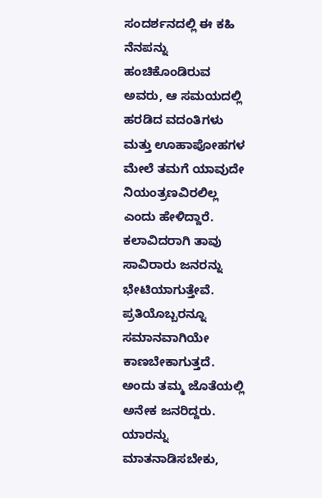ಸಂದರ್ಶನದಲ್ಲಿ ಈ ಕಹಿ ನೆನಪನ್ನು ಹಂಚಿಕೊಂಡಿರುವ ಅವರು, ಆ ಸಮಯದಲ್ಲಿ ಹರಡಿದ ವದಂತಿಗಳು ಮತ್ತು ಊಹಾಪೋಹಗಳ ಮೇಲೆ ತಮಗೆ ಯಾವುದೇ ನಿಯಂತ್ರಣವಿರಲಿಲ್ಲ ಎಂದು ಹೇಳಿದ್ದಾರೆ. ಕಲಾವಿದರಾಗಿ ತಾವು ಸಾವಿರಾರು ಜನರನ್ನು ಭೇಟಿಯಾಗುತ್ತೇವೆ. ಪ್ರತಿಯೊಬ್ಬರನ್ನೂ ಸಮಾನವಾಗಿಯೇ ಕಾಣಬೇಕಾಗುತ್ತದೆ. ಅಂದು ತಮ್ಮ ಜೊತೆಯಲ್ಲಿ ಅನೇಕ ಜನರಿದ್ದರು. ಯಾರನ್ನು ಮಾತನಾಡಿಸಬೇಕು,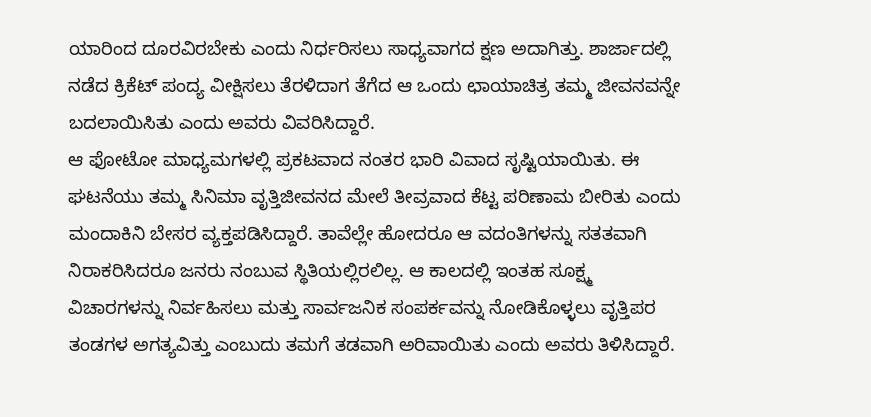ಯಾರಿಂದ ದೂರವಿರಬೇಕು ಎಂದು ನಿರ್ಧರಿಸಲು ಸಾಧ್ಯವಾಗದ ಕ್ಷಣ ಅದಾಗಿತ್ತು. ಶಾರ್ಜಾದಲ್ಲಿ ನಡೆದ ಕ್ರಿಕೆಟ್ ಪಂದ್ಯ ವೀಕ್ಷಿಸಲು ತೆರಳಿದಾಗ ತೆಗೆದ ಆ ಒಂದು ಛಾಯಾಚಿತ್ರ ತಮ್ಮ ಜೀವನವನ್ನೇ ಬದಲಾಯಿಸಿತು ಎಂದು ಅವರು ವಿವರಿಸಿದ್ದಾರೆ.
ಆ ಫೋಟೋ ಮಾಧ್ಯಮಗಳಲ್ಲಿ ಪ್ರಕಟವಾದ ನಂತರ ಭಾರಿ ವಿವಾದ ಸೃಷ್ಟಿಯಾಯಿತು. ಈ ಘಟನೆಯು ತಮ್ಮ ಸಿನಿಮಾ ವೃತ್ತಿಜೀವನದ ಮೇಲೆ ತೀವ್ರವಾದ ಕೆಟ್ಟ ಪರಿಣಾಮ ಬೀರಿತು ಎಂದು ಮಂದಾಕಿನಿ ಬೇಸರ ವ್ಯಕ್ತಪಡಿಸಿದ್ದಾರೆ. ತಾವೆಲ್ಲೇ ಹೋದರೂ ಆ ವದಂತಿಗಳನ್ನು ಸತತವಾಗಿ ನಿರಾಕರಿಸಿದರೂ ಜನರು ನಂಬುವ ಸ್ಥಿತಿಯಲ್ಲಿರಲಿಲ್ಲ. ಆ ಕಾಲದಲ್ಲಿ ಇಂತಹ ಸೂಕ್ಷ್ಮ ವಿಚಾರಗಳನ್ನು ನಿರ್ವಹಿಸಲು ಮತ್ತು ಸಾರ್ವಜನಿಕ ಸಂಪರ್ಕವನ್ನು ನೋಡಿಕೊಳ್ಳಲು ವೃತ್ತಿಪರ ತಂಡಗಳ ಅಗತ್ಯವಿತ್ತು ಎಂಬುದು ತಮಗೆ ತಡವಾಗಿ ಅರಿವಾಯಿತು ಎಂದು ಅವರು ತಿಳಿಸಿದ್ದಾರೆ.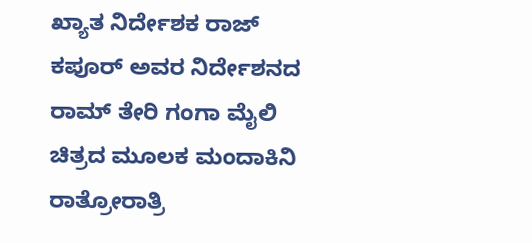ಖ್ಯಾತ ನಿರ್ದೇಶಕ ರಾಜ್ ಕಪೂರ್ ಅವರ ನಿರ್ದೇಶನದ ರಾಮ್ ತೇರಿ ಗಂಗಾ ಮೈಲಿ ಚಿತ್ರದ ಮೂಲಕ ಮಂದಾಕಿನಿ ರಾತ್ರೋರಾತ್ರಿ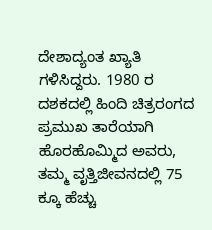ದೇಶಾದ್ಯಂತ ಖ್ಯಾತಿ ಗಳಿಸಿದ್ದರು. 1980 ರ ದಶಕದಲ್ಲಿ ಹಿಂದಿ ಚಿತ್ರರಂಗದ ಪ್ರಮುಖ ತಾರೆಯಾಗಿ ಹೊರಹೊಮ್ಮಿದ ಅವರು, ತಮ್ಮ ವೃತ್ತಿಜೀವನದಲ್ಲಿ 75 ಕ್ಕೂ ಹೆಚ್ಚು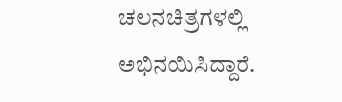ಚಲನಚಿತ್ರಗಳಲ್ಲಿ ಅಭಿನಯಿಸಿದ್ದಾರೆ.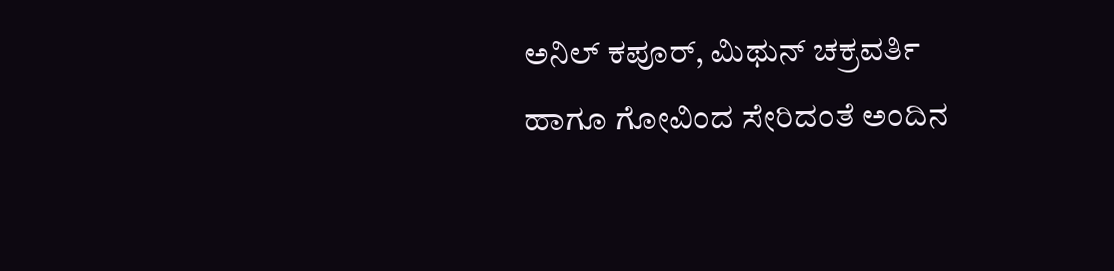ಅನಿಲ್ ಕಪೂರ್, ಮಿಥುನ್ ಚಕ್ರವರ್ತಿ ಹಾಗೂ ಗೋವಿಂದ ಸೇರಿದಂತೆ ಅಂದಿನ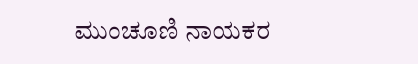ಮುಂಚೂಣಿ ನಾಯಕರ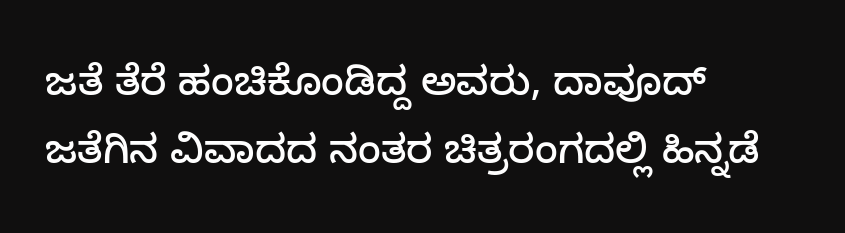ಜತೆ ತೆರೆ ಹಂಚಿಕೊಂಡಿದ್ದ ಅವರು, ದಾವೂದ್ ಜತೆಗಿನ ವಿವಾದದ ನಂತರ ಚಿತ್ರರಂಗದಲ್ಲಿ ಹಿನ್ನಡೆ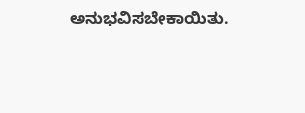ಅನುಭವಿಸಬೇಕಾಯಿತು.